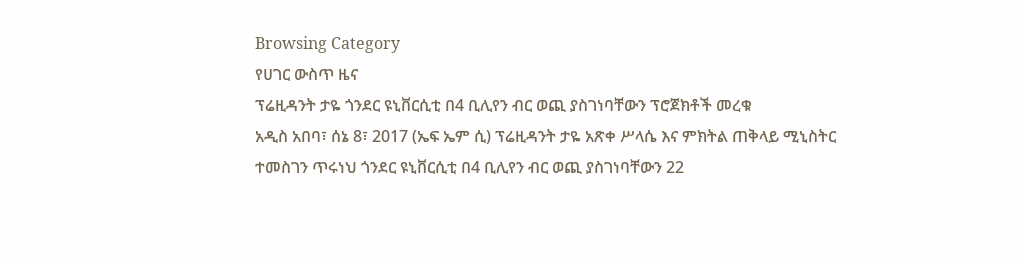Browsing Category
የሀገር ውስጥ ዜና
ፕሬዚዳንት ታዬ ጎንደር ዩኒቨርሲቲ በ4 ቢሊየን ብር ወጪ ያስገነባቸውን ፕሮጀክቶች መረቁ
አዲስ አበባ፣ ሰኔ 8፣ 2017 (ኤፍ ኤም ሲ) ፕሬዚዳንት ታዬ አጽቀ ሥላሴ እና ምክትል ጠቅላይ ሚኒስትር ተመስገን ጥሩነህ ጎንደር ዩኒቨርሲቲ በ4 ቢሊየን ብር ወጪ ያስገነባቸውን 22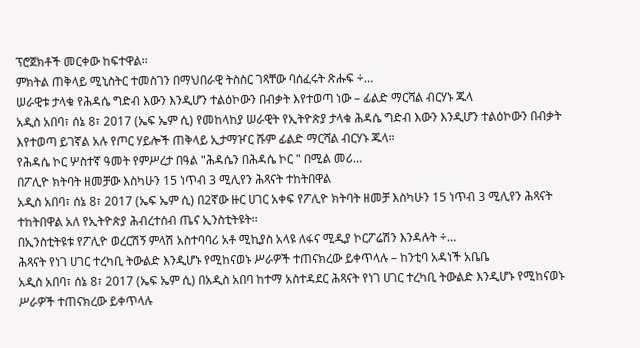ፕሮጀክቶች መርቀው ከፍተዋል፡፡
ምክትል ጠቅላይ ሚኒስትር ተመስገን በማህበራዊ ትስስር ገጻቸው ባሰፈሩት ጽሑፍ ÷…
ሠራዊቱ ታላቁ የሕዳሴ ግድብ እውን እንዲሆን ተልዕኮውን በብቃት እየተወጣ ነው – ፊልድ ማርሻል ብርሃኑ ጁላ
አዲስ አበባ፣ ሰኔ 8፣ 2017 (ኤፍ ኤም ሲ) የመከላከያ ሠራዊት የኢትዮጵያ ታላቁ ሕዳሴ ግድብ እውን እንዲሆን ተልዕኮውን በብቃት እየተወጣ ይገኛል አሉ የጦር ሃይሎች ጠቅላይ ኢታማዦር ሹም ፊልድ ማርሻል ብርሃኑ ጁላ።
የሕዳሴ ኮር ሦስተኛ ዓመት የምሥረታ በዓል "ሕዳሴን በሕዳሴ ኮር " በሚል መሪ…
በፖሊዮ ክትባት ዘመቻው እስካሁን 15 ነጥብ 3 ሚሊየን ሕጻናት ተከትበዋል
አዲስ አበባ፣ ሰኔ 8፣ 2017 (ኤፍ ኤም ሲ) በ2ኛው ዙር ሀገር አቀፍ የፖሊዮ ክትባት ዘመቻ እስካሁን 15 ነጥብ 3 ሚሊየን ሕጻናት ተከትበዋል አለ የኢትዮጵያ ሕብረተሰብ ጤና ኢንስቲትዩት፡፡
በኢንስቲትዩቱ የፖሊዮ ወረርሽኝ ምላሽ አስተባባሪ አቶ ሚኪያስ አላዩ ለፋና ሚዲያ ኮርፖሬሽን እንዳሉት ÷…
ሕጻናት የነገ ሀገር ተረካቢ ትውልድ እንዲሆኑ የሚከናወኑ ሥራዎች ተጠናክረው ይቀጥላሉ – ከንቲባ አዳነች አቤቤ
አዲስ አበባ፣ ሰኔ 8፣ 2017 (ኤፍ ኤም ሲ) በአዲስ አበባ ከተማ አስተዳደር ሕጻናት የነገ ሀገር ተረካቢ ትውልድ እንዲሆኑ የሚከናወኑ ሥራዎች ተጠናክረው ይቀጥላሉ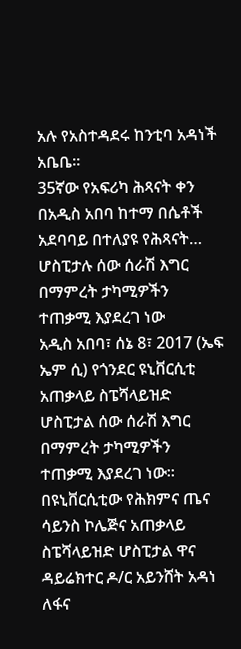አሉ የአስተዳደሩ ከንቲባ አዳነች አቤቤ።
35ኛው የአፍሪካ ሕጻናት ቀን በአዲስ አበባ ከተማ በሴቶች አደባባይ በተለያዩ የሕጻናት…
ሆስፒታሉ ሰው ሰራሽ እግር በማምረት ታካሚዎችን ተጠቃሚ እያደረገ ነው
አዲስ አበባ፣ ሰኔ 8፣ 2017 (ኤፍ ኤም ሲ) የጎንደር ዩኒቨርሲቲ አጠቃላይ ስፔሻላይዝድ ሆስፒታል ሰው ሰራሽ እግር በማምረት ታካሚዎችን ተጠቃሚ እያደረገ ነው።
በዩኒቨርሲቲው የሕክምና ጤና ሳይንስ ኮሌጅና አጠቃላይ ስፔሻላይዝድ ሆስፒታል ዋና ዳይሬክተር ዶ/ር አይንሸት አዳነ ለፋና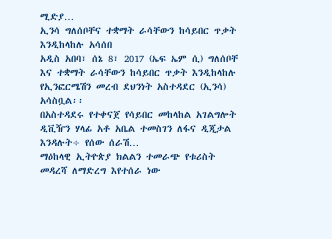ሚድያ…
ኢንሳ ግለሰቦቸና ተቋማት ራሳቸውን ከሳይበር ጥቃት እንዲከላከሉ አሳሰበ
አዲስ አበባ፣ ሰኔ 8፣ 2017 (ኤፍ ኤም ሲ) ግለሰቦቸ እና ተቋማት ራሳቸውን ከሳይበር ጥቃት እንዲከላከሉ የኢንፎርሜሽን መረብ ደህንነት አስተዳደር (ኢንሳ) አሳስቧል፡፡
በአስተዳደሩ የተቀናጀ የሳይበር መከላከል አገልግሎት ዲቪዥን ሃላፊ አቶ አቤል ተመስገን ለፋና ዲጂታል እንዳሉት÷ የሰው ሰራሽ…
ማዕከላዊ ኢትዮጵያ ክልልን ተመራጭ የቱሪስት መዳረሻ ለማድረግ እየተሰራ ነው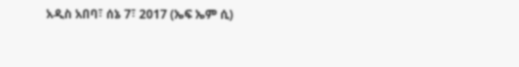አዲስ አበባ፣ ሰኔ 7፣ 2017 (ኤፍ ኤም ሲ)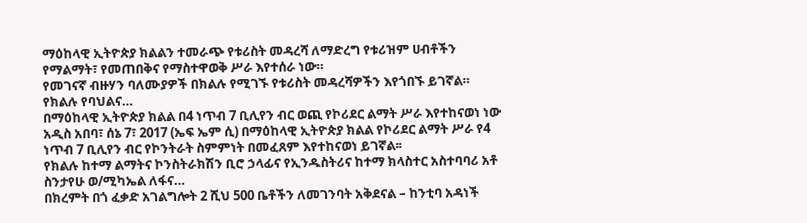ማዕከላዊ ኢትዮጵያ ክልልን ተመራጭ የቱሪስት መዳረሻ ለማድረግ የቱሪዝም ሀብቶችን የማልማት፣ የመጠበቅና የማስተዋወቅ ሥራ እየተሰራ ነው።
የመገናኛ ብዙሃን ባለሙያዎች በክልሉ የሚገኙ የቱሪስት መዳረሻዎችን እየጎበኙ ይገኛል።
የክልሉ የባህልና…
በማዕከላዊ ኢትዮጵያ ክልል በ4 ነጥብ 7 ቢሊየን ብር ወጪ የኮሪደር ልማት ሥራ እየተከናወነ ነው
አዲስ አበባ፣ ሰኔ 7፣ 2017 (ኤፍ ኤም ሲ) በማዕከላዊ ኢትዮጵያ ክልል የኮሪደር ልማት ሥራ የ4 ነጥብ 7 ቢሊየን ብር የኮንትራት ስምምነት በመፈጸም እየተከናወነ ይገኛል፡፡
የክልሉ ከተማ ልማትና ኮንስትራክሽን ቢሮ ኃላፊና የኢንዱስትሪና ከተማ ክላስተር አስተባባሪ አቶ ስንታየሁ ወ/ሚካኤል ለፋና…
በክረምት በጎ ፈቃድ አገልግሎት 2 ሺህ 500 ቤቶችን ለመገንባት አቅደናል – ከንቲባ አዳነች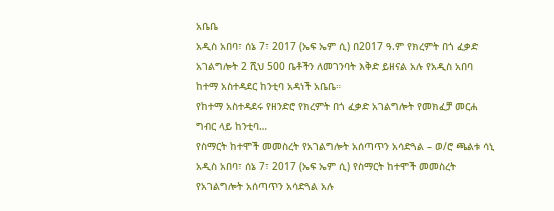አቤቤ
አዲስ አበባ፣ ሰኔ 7፣ 2017 (ኤፍ ኤም ሲ) በ2017 ዓ.ም የክረምት በጎ ፈቃድ አገልግሎት 2 ሺህ 500 ቤቶችን ለመገንባት እቅድ ይዘናል አሉ የአዲስ አበባ ከተማ አስተዳደር ከንቲባ አዳነች አቤቤ።
የከተማ አስተዳደሩ የዘንድሮ የክረምት በጎ ፈቃድ አገልግሎት የመክፈቻ መርሐ ግብር ላይ ከንቲባ…
የስማርት ከተሞች መመስረት የአገልግሎት አሰጣጥን አሳድጓል – ወ/ሮ ጫልቱ ሳኒ
አዲስ አበባ፣ ሰኔ 7፣ 2017 (ኤፍ ኤም ሲ) የስማርት ከተሞች መመስረት የአገልግሎት አሰጣጥን አሳድጓል አሉ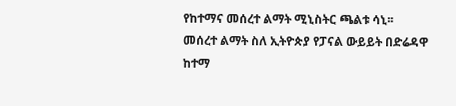የከተማና መሰረተ ልማት ሚኒስትር ጫልቱ ሳኒ፡፡
መሰረተ ልማት ስለ ኢትዮጵያ የፓናል ውይይት በድሬዳዋ ከተማ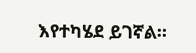እየተካሄደ ይገኛል።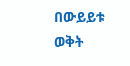በውይይቱ ወቅት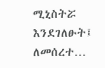ሚኒስትሯ እንደገለፁት፤ ለመሰረተ…